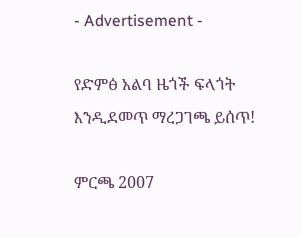- Advertisement -

የድምፅ አልባ ዜጎች ፍላጎት እንዲደመጥ ማረጋገጫ ይሰጥ!

ምርጫ 2007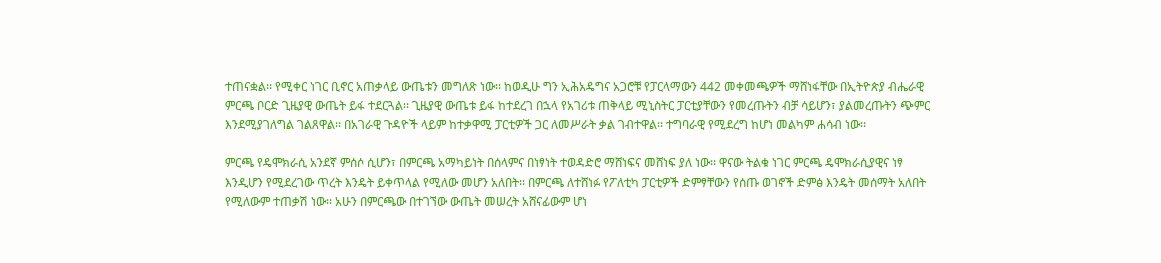ተጠናቋል፡፡ የሚቀር ነገር ቢኖር አጠቃላይ ውጤቱን መግለጽ ነው፡፡ ከወዲሁ ግን ኢሕአዴግና አጋሮቹ የፓርላማውን 442 መቀመጫዎች ማሸነፋቸው በኢትዮጵያ ብሔራዊ ምርጫ ቦርድ ጊዜያዊ ውጤት ይፋ ተደርጓል፡፡ ጊዜያዊ ውጤቱ ይፋ ከተደረገ በኋላ የአገሪቱ ጠቅላይ ሚኒስትር ፓርቲያቸውን የመረጡትን ብቻ ሳይሆን፣ ያልመረጡትን ጭምር እንደሚያገለግል ገልጸዋል፡፡ በአገራዊ ጉዳዮች ላይም ከተቃዋሚ ፓርቲዎች ጋር ለመሥራት ቃል ገብተዋል፡፡ ተግባራዊ የሚደረግ ከሆነ መልካም ሐሳብ ነው፡፡

ምርጫ የዴሞክራሲ አንደኛ ምሰሶ ሲሆን፣ በምርጫ አማካይነት በሰላምና በነፃነት ተወዳድሮ ማሸነፍና መሸነፍ ያለ ነው፡፡ ዋናው ትልቁ ነገር ምርጫ ዴሞክራሲያዊና ነፃ እንዲሆን የሚደረገው ጥረት እንዴት ይቀጥላል የሚለው መሆን አለበት፡፡ በምርጫ ለተሸነፉ የፖለቲካ ፓርቲዎች ድምፃቸውን የሰጡ ወገኖች ድምፅ እንዴት መሰማት አለበት የሚለውም ተጠቃሽ ነው፡፡ አሁን በምርጫው በተገኘው ውጤት መሠረት አሸናፊውም ሆነ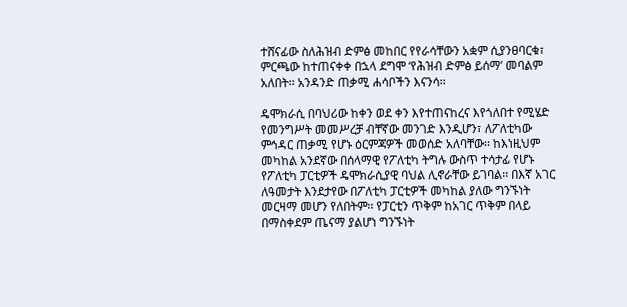ተሸናፊው ስለሕዝብ ድምፅ መከበር የየራሳቸውን አቋም ሲያንፀባርቁ፣ ምርጫው ከተጠናቀቀ በኋላ ደግሞ ‘የሕዝብ ድምፅ ይሰማ’ መባልም አለበት፡፡ አንዳንድ ጠቃሚ ሐሳቦችን እናንሳ፡፡

ዴሞክራሲ በባህሪው ከቀን ወደ ቀን እየተጠናከረና እየጎለበተ የሚሄድ የመንግሥት መመሥረቻ ብቸኛው መንገድ እንዲሆን፣ ለፖለቲካው ምኅዳር ጠቃሚ የሆኑ ዕርምጃዎች መወሰድ አለባቸው፡፡ ከእነዚህም መካከል አንደኛው በሰላማዊ የፖለቲካ ትግሉ ውስጥ ተሳታፊ የሆኑ የፖለቲካ ፓርቲዎች ዴሞክራሲያዊ ባህል ሊኖራቸው ይገባል፡፡ በእኛ አገር ለዓመታት እንደታየው በፖለቲካ ፓርቲዎች መካከል ያለው ግንኙነት መርዛማ መሆን የለበትም፡፡ የፓርቲን ጥቅም ከአገር ጥቅም በላይ በማስቀደም ጤናማ ያልሆነ ግንኙነት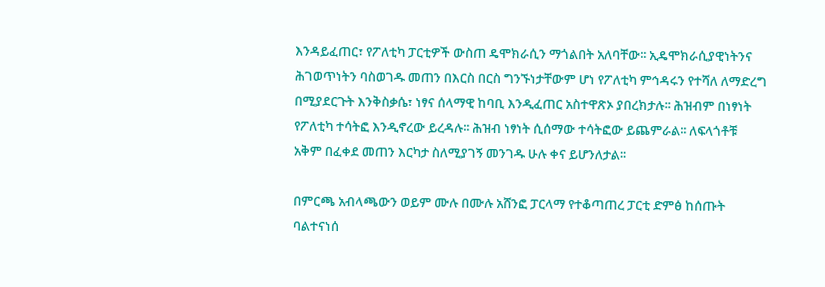እንዳይፈጠር፣ የፖለቲካ ፓርቲዎች ውስጠ ዴሞክራሲን ማጎልበት አለባቸው፡፡ ኢዴሞክራሲያዊነትንና ሕገወጥነትን ባስወገዱ መጠን በእርስ በርስ ግንኙነታቸውም ሆነ የፖለቲካ ምኅዳሩን የተሻለ ለማድረግ በሚያደርጉት እንቅስቃሴ፣ ነፃና ሰላማዊ ከባቢ እንዲፈጠር አስተዋጽኦ ያበረክታሉ፡፡ ሕዝብም በነፃነት የፖለቲካ ተሳትፎ እንዲኖረው ይረዳሉ፡፡ ሕዝብ ነፃነት ሲሰማው ተሳትፎው ይጨምራል፡፡ ለፍላጎቶቹ አቅም በፈቀደ መጠን እርካታ ስለሚያገኝ መንገዱ ሁሉ ቀና ይሆንለታል፡፡

በምርጫ አብላጫውን ወይም ሙሉ በሙሉ አሸንፎ ፓርላማ የተቆጣጠረ ፓርቲ ድምፅ ከሰጡት ባልተናነሰ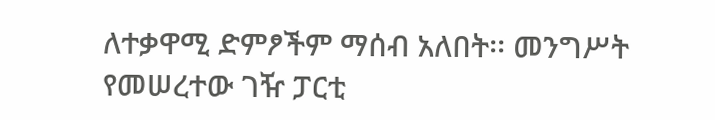ለተቃዋሚ ድምፆችም ማሰብ አለበት፡፡ መንግሥት የመሠረተው ገዥ ፓርቲ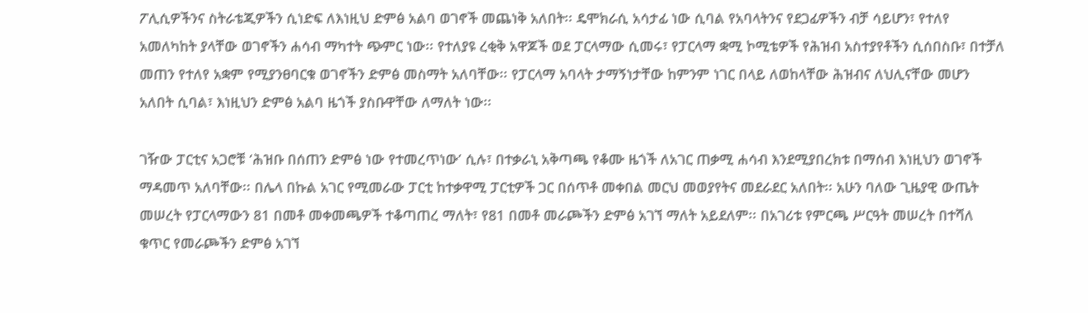ፖሊሲዎችንና ስትራቴጂዎችን ሲነድፍ ለእነዚህ ድምፅ አልባ ወገኖች መጨነቅ አለበት፡፡ ዴሞክራሲ አሳታፊ ነው ሲባል የአባላትንና የደጋፊዎችን ብቻ ሳይሆን፣ የተለየ አመለካከት ያላቸው ወገኖችን ሐሳብ ማካተት ጭምር ነው፡፡ የተለያዩ ረቂቅ አዋጆች ወደ ፓርላማው ሲመሩ፣ የፓርላማ ቋሚ ኮሚቴዎች የሕዝብ አስተያየቶችን ሲሰበስቡ፣ በተቻለ መጠን የተለየ አቋም የሚያንፀባርቁ ወገኖችን ድምፅ መስማት አለባቸው፡፡ የፓርላማ አባላት ታማኝነታቸው ከምንም ነገር በላይ ለወከላቸው ሕዝብና ለህሊናቸው መሆን አለበት ሲባል፣ እነዚህን ድምፅ አልባ ዜጎች ያስቡዋቸው ለማለት ነው፡፡

ገዥው ፓርቲና አጋሮቹ ‘ሕዝቡ በሰጠን ድምፅ ነው የተመረጥነው’ ሲሉ፣ በተቃራኒ አቅጣጫ የቆሙ ዜጎች ለአገር ጠቃሚ ሐሳብ እንደሚያበረክቱ በማሰብ እነዚህን ወገኖች ማዳመጥ አለባቸው፡፡ በሌላ በኩል አገር የሚመራው ፓርቲ ከተቃዋሚ ፓርቲዎች ጋር በሰጥቶ መቀበል መርህ መወያየትና መደራደር አለበት፡፡ አሁን ባለው ጊዜያዊ ውጤት መሠረት የፓርላማውን 81 በመቶ መቀመጫዎች ተቆጣጠረ ማለት፣ የ81 በመቶ መራጮችን ድምፅ አገኘ ማለት አይደለም፡፡ በአገሪቱ የምርጫ ሥርዓት መሠረት በተሻለ ቁጥር የመራጮችን ድምፅ አገኘ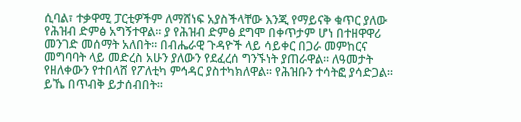ሲባል፣ ተቃዋሚ ፓርቲዎችም ለማሸነፍ አያስችላቸው እንጂ የማይናቅ ቁጥር ያለው የሕዝብ ድምፅ አግኝተዋል፡፡ ያ የሕዝብ ድምፅ ደግሞ በቀጥታም ሆነ በተዘዋዋሪ መንገድ መሰማት አለበት፡፡ በብሔራዊ ጉዳዮች ላይ ሳይቀር በጋራ መምከርና መግባባት ላይ መድረስ አሁን ያለውን የደፈረሰ ግንኙነት ያጠራዋል፡፡ ለዓመታት የዘለቀውን የተበላሸ የፖለቲካ ምኅዳር ያስተካክለዋል፡፡ የሕዝቡን ተሳትፎ ያሳድጋል፡፡ ይኼ በጥብቅ ይታሰብበት፡፡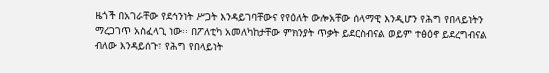ዜጎች በአገራቸው የደኅንነት ሥጋት እንዳይገባቸውና የየዕለት ውሎአቸው ሰላማዊ እንዲሆን የሕግ የበላይነትን ማረጋገጥ አስፈላጊ ነው፡፡ በፖለቲካ አመለካከታቸው ምክንያት ጥቃት ይደርስብናል ወይም ተፅዕኖ ይደረግብናል ብለው እንዳይሰጉ፣ የሕግ የበላይነት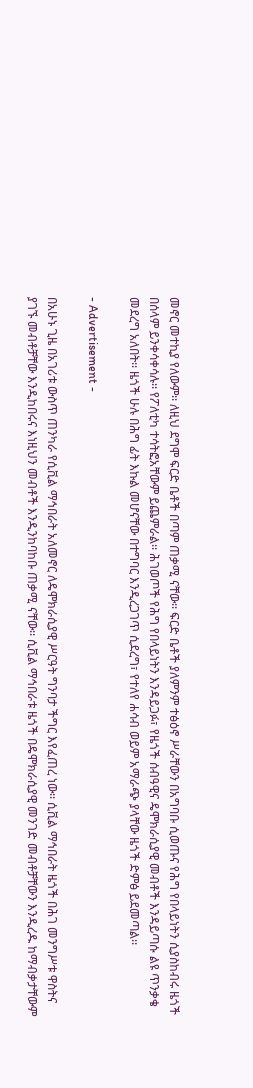መኖር መተኪያ የለውም፡፡ ለዚህ ደግሞ ፍርድ ቤቶች በጣም ጠቃሚ ናቸው፡፡ ፍርድ ቤቶች ያለምንም ተፅዕኖ ሥራቸውን በአግባቡ ሲወጡና የሕግ የበላይነትን ሲያስከብሩ ዜጎች በሰላም ይንቀሳቀሳሉ፡፡ የፖለቲካ ተሳትፎአቸውም ይጨምራል፡፡ ሕገወጦች የሕግ የበላይነትን እንዳይጋፉ፣ የዜጎች ሰብዓዊና ዴሞክራሲያዊ መብቶች እንዳይጣሱ ልዩ ጥንቃቄ መደረግ አለበት፡፡ ዜጎች ሁሉ በሕግ ፊት እኩል መሆናቸው በተግባር እንዲረጋገጥ ሲደረግ፣ የተለየ ሐሳብ ወይም አማራጭ ያላቸው ዜጎች ድምፅ ይደመጣል፡፡

- Advertisement -

በአሁኑ ጊዜ በአገሪቱ ውስጥ ጠንካራ የሲቪል ማኅበራት አለመኖር ለዴሞክራሲያዊ ሥርዓት ግንባታ ችግር እየፈጠረ ነው፡፡ ሲቪል ማኅበራት ዜጎች በሕገ መንግሥቱ ዋስትና ያገኙ መብቶቻቸው እንዲከበሩና እነዚህን መብቶች እንዲንከባከቡ ጠቃሚ ናቸው፡፡ ሲቪል ማኅበራቱ ዜጎች በዴሞክራሲያዊ መንገድ መብቶቻቸውን እንዲረዱ ከማብቃታቸውም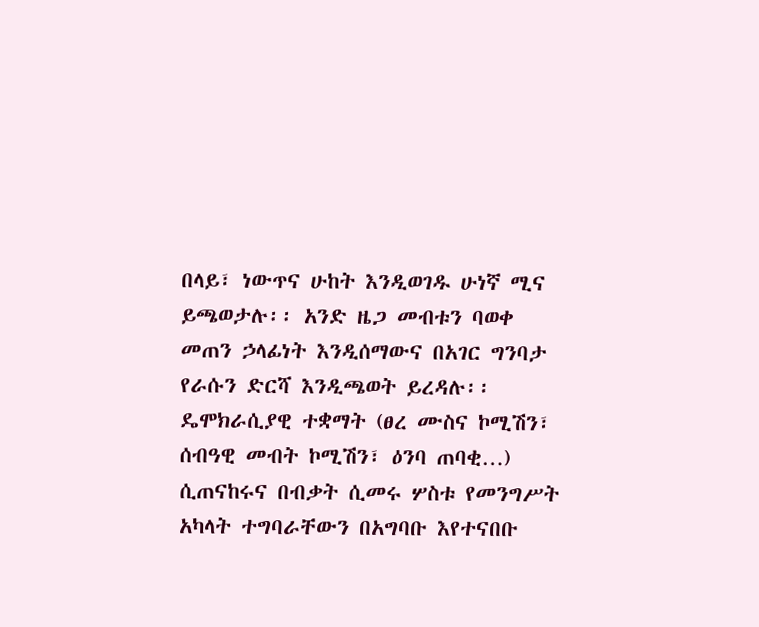በላይ፣ ነውጥና ሁከት እንዲወገዱ ሁነኛ ሚና ይጫወታሉ፡፡ አንድ ዜጋ መብቱን ባወቀ መጠን ኃላፊነት እንዲሰማውና በአገር ግንባታ የራሱን ድርሻ እንዲጫወት ይረዳሉ፡፡ ዴሞክራሲያዊ ተቋማት (ፀረ ሙስና ኮሚሽን፣ ሰብዓዊ መብት ኮሚሽን፣ ዕንባ ጠባቂ…) ሲጠናከሩና በብቃት ሲመሩ ሦስቱ የመንግሥት አካላት ተግባራቸውን በአግባቡ እየተናበቡ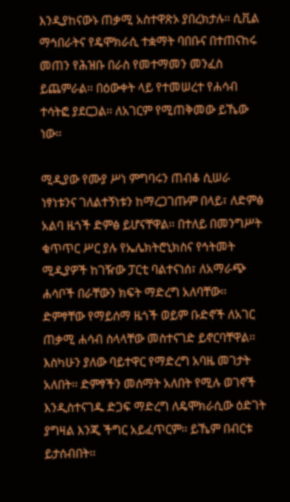እንዲያከናውኑ ጠቃሚ አስተዋጽኦ ያበረክታሉ፡፡ ሲቪል ማኅበራትና የዴሞክራሲ ተቋማት ባበቡና በተጠናከሩ መጠን የሕዝቡ በራስ የመተማመን መንፈስ ይጨምራል፡፡ በዕውቀት ላይ የተመሠረተ የሐሳብ ተሳትፎ ያደርጋል፡፡ ለአገርም የሚጠቅመው ይኼው ነው፡፡

ሚዲያው የሙያ ሥነ ምግባሩን ጠብቆ ሲሠራ ነፃነቱንና ገለልተኝነቱን ከማረጋገጡም በላይ፣ ለድምፅ አልባ ዜጎች ድምፅ ይሆናቸዋል፡፡ በተለይ በመንግሥት ቁጥጥር ሥር ያሉ የኤሌክትሮኒክስና የኅትመት ሚዲያዎች ከገዥው ፓርቲ ባልተናነሰ፣ ለአማራጭ ሐሳቦች በራቸውን ክፍት ማድረግ አለባቸው፡፡ ድምፃቸው የማይሰማ ዜጎች ወይም ቡድኖች ለአገር ጠቃሚ ሐሳብ ስላላቸው መስተናገድ ይኖርባቸዋል፡፡ እስካሁን ያለው ባይተዋር የማድረግ አባዜ መገታት አለበት፡፡ ድምፃችን መሰማት አለበት የሚሉ ወገኖች እንዲስተናገዱ ድጋፍ ማድረግ ለዴሞክራሲው ዕድገት ያግዛል እንጂ ችግር አይፈጥርም፡፡ ይኼም በብርቱ ይታሰብበት፡፡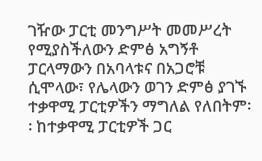ገዥው ፓርቲ መንግሥት መመሥረት የሚያስችለውን ድምፅ አግኝቶ ፓርላማውን በአባላቱና በአጋሮቹ ሲሞላው፣ የሌላውን ወገን ድምፅ ያገኙ ተቃዋሚ ፓርቲዎችን ማግለል የለበትም፡፡ ከተቃዋሚ ፓርቲዎች ጋር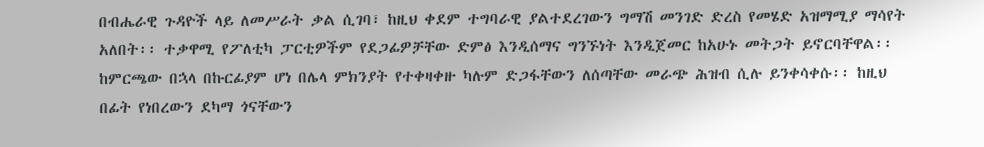በብሔራዊ ጉዳዮች ላይ ለመሥራት ቃል ሲገባ፣ ከዚህ ቀደም ተግባራዊ ያልተደረገውን ግማሽ መንገድ ድረስ የመሄድ አዝማሚያ ማሳየት አለበት፡፡ ተቃዋሚ የፖለቲካ ፓርቲዎችም የደጋፊዎቻቸው ድምፅ እንዲሰማና ግንኙነት እንዲጀመር ከአሁኑ መትጋት ይኖርባቸዋል፡፡ ከምርጫው በኋላ በኩርፊያም ሆነ በሌላ ምክንያት የተቀዛቀዙ ካሉም ድጋፋቸውን ለሰጣቸው መራጭ ሕዝብ ሲሉ ይንቀሳቀሱ፡፡ ከዚህ በፊት የነበረውን ደካማ ጎናቸውን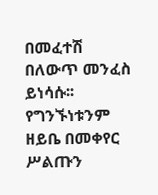በመፈተሽ በለውጥ መንፈስ ይነሳሱ፡፡ የግንኙነቱንም ዘይቤ በመቀየር ሥልጡን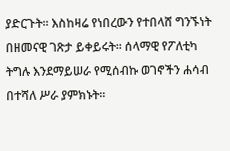ያድርጉት፡፡ እስከዛሬ የነበረውን የተበላሸ ግንኙነት በዘመናዊ ገጽታ ይቀይሩት፡፡ ሰላማዊ የፖለቲካ ትግሉ እንደማይሠራ የሚሰብኩ ወገኖችን ሐሳብ በተሻለ ሥራ ያምክኑት፡፡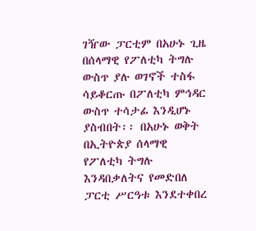ገዥው ፓርቲም በአሁኑ ጊዜ በሰላማዊ የፖለቲካ ትግሉ ውስጥ ያሉ ወገኖች ተስፋ ሳይቆርጡ በፖለቲካ ምኅዳር ውስጥ ተሳታፊ እንዲሆኑ ያስብበት፡፡ በአሁኑ ወቅት በኢትዮጵያ ሰላማዊ የፖለቲካ ትግሉ እንዳበቃለትና የመድበለ ፓርቲ ሥርዓቱ እንደተቀበረ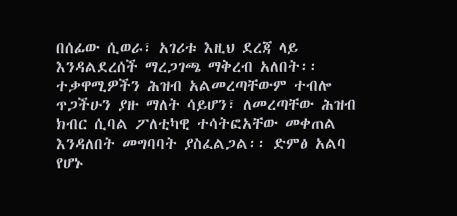በሰፊው ሲወራ፣ አገሪቱ እዚህ ደረጃ ላይ እንዳልደረሰች ማረጋገጫ ማቅረብ አለበት፡፡ ተቃዋሚዎችን ሕዝብ አልመረጣቸውም ተብሎ ጥጋችሁን ያዙ ማለት ሳይሆን፣ ለመረጣቸው ሕዝብ ክብር ሲባል ፖለቲካዊ ተሳትፎአቸው መቀጠል እንዳለበት መግባባት ያስፈልጋል፡፡ ድምፅ አልባ የሆኑ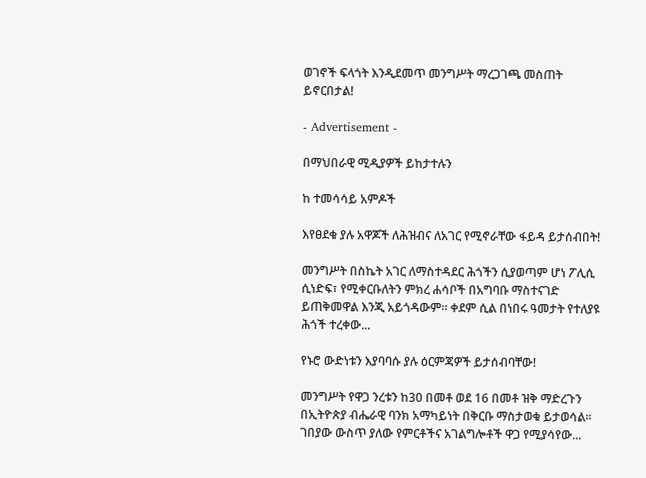ወገኖች ፍላጎት እንዲደመጥ መንግሥት ማረጋገጫ መስጠት ይኖርበታል!

- Advertisement -

በማህበራዊ ሚዲያዎች ይከታተሉን

ከ ተመሳሳይ አምዶች

እየፀደቁ ያሉ አዋጆች ለሕዝብና ለአገር የሚኖራቸው ፋይዳ ይታሰብበት!

መንግሥት በስኬት አገር ለማስተዳደር ሕጎችን ሲያወጣም ሆነ ፖሊሲ ሲነድፍ፣ የሚቀርቡለትን ምክረ ሐሳቦች በአግባቡ ማስተናገድ ይጠቅመዋል እንጂ አይጎዳውም፡፡ ቀደም ሲል በነበሩ ዓመታት የተለያዩ ሕጎች ተረቀው...

የኑሮ ውድነቱን እያባባሱ ያሉ ዕርምጃዎች ይታሰብባቸው!

መንግሥት የዋጋ ንረቱን ከ30 በመቶ ወደ 16 በመቶ ዝቅ ማድረጉን በኢትዮጵያ ብሔራዊ ባንክ አማካይነት በቅርቡ ማስታወቁ ይታወሳል፡፡ ገበያው ውስጥ ያለው የምርቶችና አገልግሎቶች ዋጋ የሚያሳየው...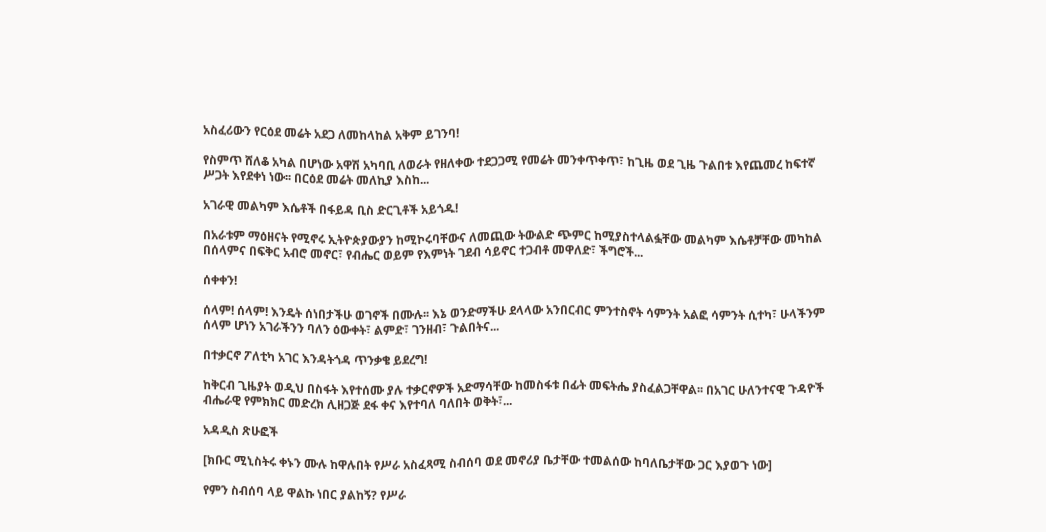አስፈሪውን የርዕደ መሬት አደጋ ለመከላከል አቅም ይገንባ!

የስምጥ ሸለቆ አካል በሆነው አዋሽ አካባቢ ለወራት የዘለቀው ተደጋጋሚ የመሬት መንቀጥቀጥ፣ ከጊዜ ወደ ጊዜ ጉልበቱ እየጨመረ ከፍተኛ ሥጋት እየደቀነ ነው፡፡ በርዕደ መሬት መለኪያ እስከ...

አገራዊ መልካም እሴቶች በፋይዳ ቢስ ድርጊቶች አይጎዱ!

በአራቱም ማዕዘናት የሚኖሩ ኢትዮጵያውያን ከሚኮሩባቸውና ለመጪው ትውልድ ጭምር ከሚያስተላልፏቸው መልካም እሴቶቻቸው መካከል በሰላምና በፍቅር አብሮ መኖር፣ የብሔር ወይም የእምነት ገደብ ሳይኖር ተጋብቶ መዋለድ፣ ችግሮች...

ሰቀቀን!

ሰላም! ሰላም! እንዴት ሰነበታችሁ ወገኖች በሙሉ፡፡ እኔ ወንድማችሁ ደላላው አንበርብር ምንተስኖት ሳምንት አልፎ ሳምንት ሲተካ፣ ሁላችንም ሰላም ሆነን አገራችንን ባለን ዕውቀት፣ ልምድ፣ ገንዘብ፣ ጉልበትና...

በተቃርኖ ፖለቲካ አገር እንዳትጎዳ ጥንቃቄ ይደረግ!

ከቅርብ ጊዜያት ወዲህ በስፋት እየተሰሙ ያሉ ተቃርኖዎች አድማሳቸው ከመስፋቱ በፊት መፍትሔ ያስፈልጋቸዋል፡፡ በአገር ሁለንተናዊ ጉዳዮች ብሔራዊ የምክክር መድረክ ሊዘጋጅ ደፋ ቀና እየተባለ ባለበት ወቅት፣...

አዳዲስ ጽሁፎች

[ክቡር ሚኒስትሩ ቀኑን ሙሉ ከዋሉበት የሥራ አስፈጻሚ ስብሰባ ወደ መኖሪያ ቤታቸው ተመልሰው ከባለቤታቸው ጋር እያወጉ ነው]

የምን ስብሰባ ላይ ዋልኩ ነበር ያልከኝ? የሥራ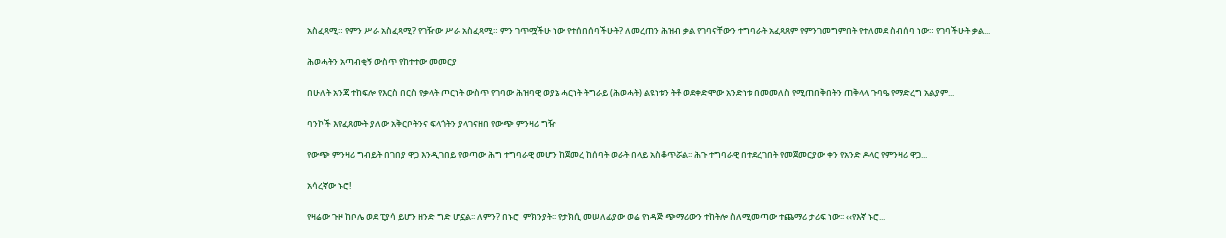አስፈጻሚ። የምን ሥራ አስፈጻሚ? የገዥው ሥራ አስፈጻሚ። ምን ገጥሟችሁ ነው የተሰበሰባችሁት? ለመረጠን ሕዝብ ቃል የገባናቸውን ተግባራት አፈጻጸም የምንገመግምበት የተለመደ ስብሰባ ነው። የገባችሁት ቃል...

ሕወሓትን አጣብቂኝ ውስጥ የከተተው መመርያ

በሁለት አንጃ ተከፍሎ የእርስ በርስ የቃላት ጦርነት ውስጥ የገባው ሕዝባዊ ወያኔ ሓርነት ትግራይ (ሕወሓት) ልዩነቱን ትቶ ወደቀድሞው አንድነቱ በመመለስ የሚጠበቅበትን ጠቅላላ ጉባዔ የማድረግ አልያም...

ባንኮች እየፈጸሙት ያለው አቅርቦትንና ፍላጎትን ያላገናዘበ የውጭ ምንዛሪ ግዥ

የውጭ ምንዛሪ ግብይት በገበያ ዋጋ እንዲገበይ የወጣው ሕግ ተግባራዊ መሆን ከጀመረ ከሰባት ወራት በላይ አስቆጥሯል፡፡ ሕጉ ተግባራዊ በተደረገበት የመጀመርያው ቀን የአንድ ዶላር የምንዛሪ ዋጋ...

አሳረኛው ኑሮ!

የዛሬው ጉዞ ከቦሌ ወደ ፒያሳ ይሆን ዘንድ ግድ ሆኗል፡፡ ለምን? በኑሮ  ምክንያት፡፡ የታክሲ መሠለፊያው ወሬ የነዳጅ ጭማሪውን ተከትሎ ስለሚመጣው ተጨማሪ ታሪፍ ነው፡፡ ‹‹የእኛ ኑሮ...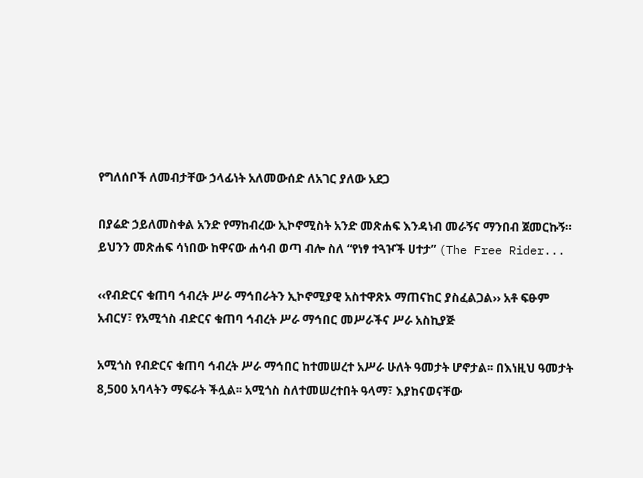የግለሰቦች ለመብታቸው ኃላፊነት አለመውሰድ ለአገር ያለው አደጋ

በያሬድ ኃይለመስቀል አንድ የማከብረው ኢኮኖሚስት አንድ መጽሐፍ እንዳነብ መራኝና ማንበብ ጀመርኩኝ። ይህንን መጽሐፍ ሳነበው ከዋናው ሐሳብ ወጣ ብሎ ስለ “የነፃ ተጓዦች ሀተታ” (The Free Rider...

‹‹የብድርና ቁጠባ ኅብረት ሥራ ማኅበራትን ኢኮኖሚያዊ አስተዋጽኦ ማጠናከር ያስፈልጋል›› አቶ ፍፁም አብርሃ፣ የአሚጎስ ብድርና ቁጠባ ኅብረት ሥራ ማኅበር መሥራችና ሥራ አስኪያጅ

አሚጎስ የብድርና ቁጠባ ኅብረት ሥራ ማኅበር ከተመሠረተ አሥራ ሁለት ዓመታት ሆኖታል፡፡ በእነዚህ ዓመታት 8,500 አባላትን ማፍራት ችሏል፡፡ አሚጎስ ስለተመሠረተበት ዓላማ፣ እያከናወናቸው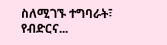ስለሚገኙ ተግባራት፣ የብድርና...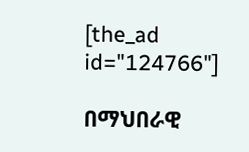[the_ad id="124766"]

በማህበራዊ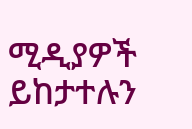ሚዲያዎች ይከታተሉን